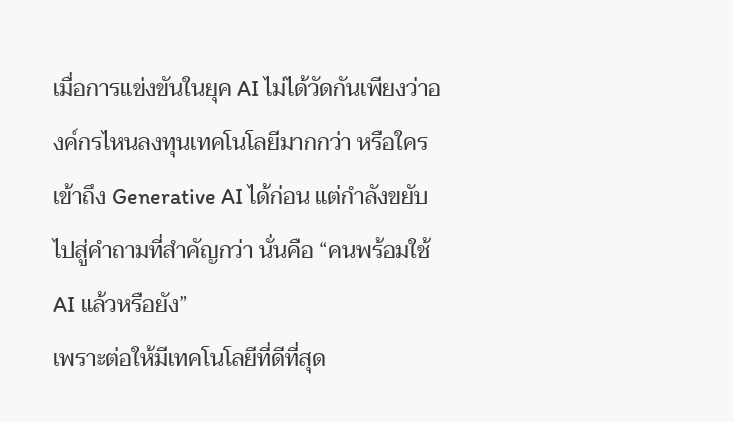เมื่อการแข่งขันในยุค AI ไม่ได้วัดกันเพียงว่าองค์กรไหนลงทุนเทคโนโลยีมากกว่า หรือใครเข้าถึง Generative AI ได้ก่อน แต่กำลังขยับไปสู่คำถามที่สำคัญกว่า นั่นคือ “คนพร้อมใช้ AI แล้วหรือยัง”
เพราะต่อให้มีเทคโนโลยีที่ดีที่สุด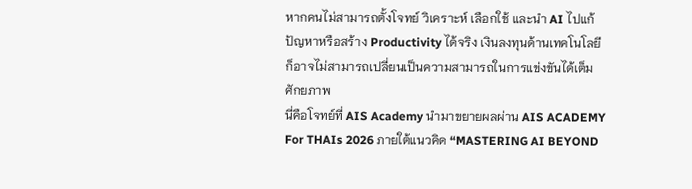หากคนไม่สามารถตั้งโจทย์ วิเคราะห์ เลือกใช้ และนำ AI ไปแก้ปัญหาหรือสร้าง Productivity ได้จริง เงินลงทุนด้านเทคโนโลยีก็อาจไม่สามารถเปลี่ยนเป็นความสามารถในการแข่งขันได้เต็มศักยภาพ
นี่คือโจทย์ที่ AIS Academy นำมาขยายผลผ่าน AIS ACADEMY For THAIs 2026 ภายใต้แนวคิด “MASTERING AI BEYOND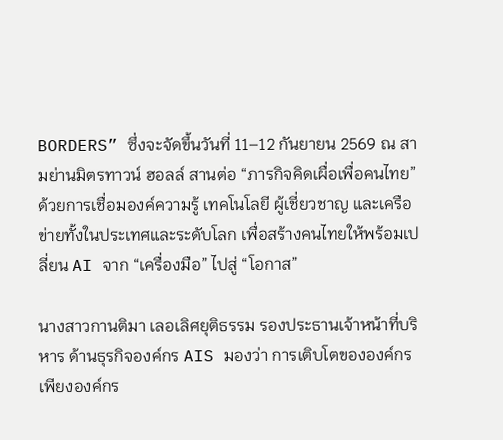BORDERS” ซึ่งจะจัดขึ้นวันที่ 11–12 กันยายน 2569 ณ สามย่านมิตรทาวน์ ฮอลล์ สานต่อ “ภารกิจคิดเผื่อเพื่อคนไทย” ด้วยการเชื่อมองค์ความรู้ เทคโนโลยี ผู้เชี่ยวชาญ และเครือข่ายทั้งในประเทศและระดับโลก เพื่อสร้างคนไทยให้พร้อมเปลี่ยน AI จาก “เครื่องมือ” ไปสู่ “โอกาส”

นางสาวกานติมา เลอเลิศยุติธรรม รองประธานเจ้าหน้าที่บริหาร ด้านธุรกิจองค์กร AIS มองว่า การเติบโตขององค์กรเพียงองค์กร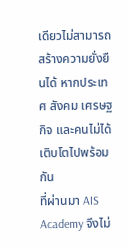เดียวไม่สามารถสร้างความยั่งยืนได้ หากประเทศ สังคม เศรษฐกิจ และคนไม่ได้เติบโตไปพร้อมกัน
ที่ผ่านมา AIS Academy จึงไม่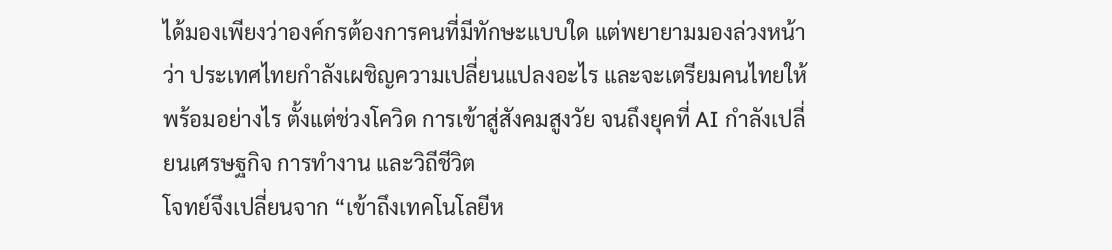ได้มองเพียงว่าองค์กรต้องการคนที่มีทักษะแบบใด แต่พยายามมองล่วงหน้าว่า ประเทศไทยกำลังเผชิญความเปลี่ยนแปลงอะไร และจะเตรียมคนไทยให้พร้อมอย่างไร ตั้งแต่ช่วงโควิด การเข้าสู่สังคมสูงวัย จนถึงยุคที่ AI กำลังเปลี่ยนเศรษฐกิจ การทำงาน และวิถีชีวิต
โจทย์จึงเปลี่ยนจาก “เข้าถึงเทคโนโลยีห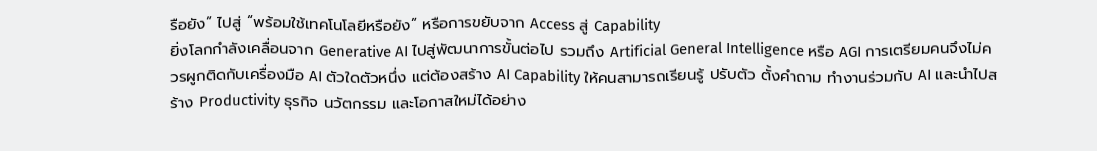รือยัง” ไปสู่ “พร้อมใช้เทคโนโลยีหรือยัง” หรือการขยับจาก Access สู่ Capability
ยิ่งโลกกำลังเคลื่อนจาก Generative AI ไปสู่พัฒนาการขั้นต่อไป รวมถึง Artificial General Intelligence หรือ AGI การเตรียมคนจึงไม่ควรผูกติดกับเครื่องมือ AI ตัวใดตัวหนึ่ง แต่ต้องสร้าง AI Capability ให้คนสามารถเรียนรู้ ปรับตัว ตั้งคำถาม ทำงานร่วมกับ AI และนำไปสร้าง Productivity ธุรกิจ นวัตกรรม และโอกาสใหม่ได้อย่าง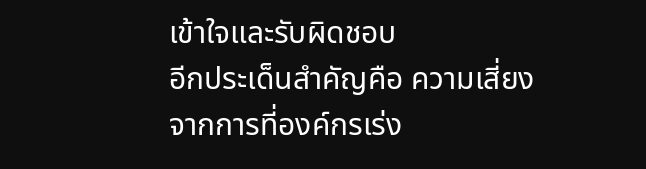เข้าใจและรับผิดชอบ
อีกประเด็นสำคัญคือ ความเสี่ยงจากการที่องค์กรเร่ง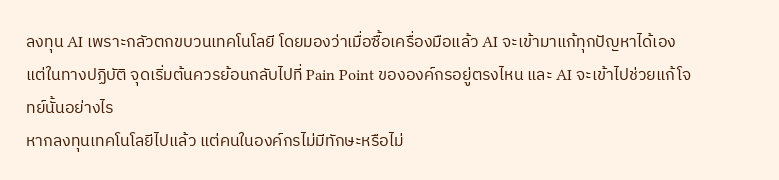ลงทุน AI เพราะกลัวตกขบวนเทคโนโลยี โดยมองว่าเมื่อซื้อเครื่องมือแล้ว AI จะเข้ามาแก้ทุกปัญหาได้เอง
แต่ในทางปฏิบัติ จุดเริ่มต้นควรย้อนกลับไปที่ Pain Point ขององค์กรอยู่ตรงไหน และ AI จะเข้าไปช่วยแก้โจทย์นั้นอย่างไร
หากลงทุนเทคโนโลยีไปแล้ว แต่คนในองค์กรไม่มีทักษะหรือไม่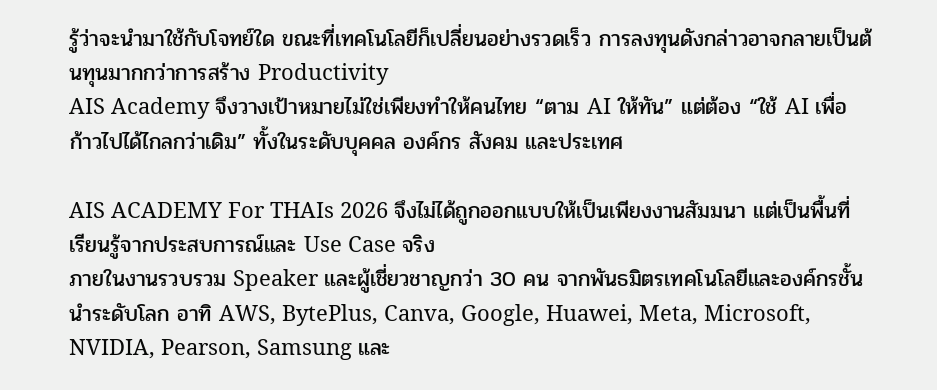รู้ว่าจะนำมาใช้กับโจทย์ใด ขณะที่เทคโนโลยีก็เปลี่ยนอย่างรวดเร็ว การลงทุนดังกล่าวอาจกลายเป็นต้นทุนมากกว่าการสร้าง Productivity
AIS Academy จึงวางเป้าหมายไม่ใช่เพียงทำให้คนไทย “ตาม AI ให้ทัน” แต่ต้อง “ใช้ AI เพื่อก้าวไปได้ไกลกว่าเดิม” ทั้งในระดับบุคคล องค์กร สังคม และประเทศ

AIS ACADEMY For THAIs 2026 จึงไม่ได้ถูกออกแบบให้เป็นเพียงงานสัมมนา แต่เป็นพื้นที่เรียนรู้จากประสบการณ์และ Use Case จริง
ภายในงานรวบรวม Speaker และผู้เชี่ยวชาญกว่า 30 คน จากพันธมิตรเทคโนโลยีและองค์กรชั้นนำระดับโลก อาทิ AWS, BytePlus, Canva, Google, Huawei, Meta, Microsoft, NVIDIA, Pearson, Samsung และ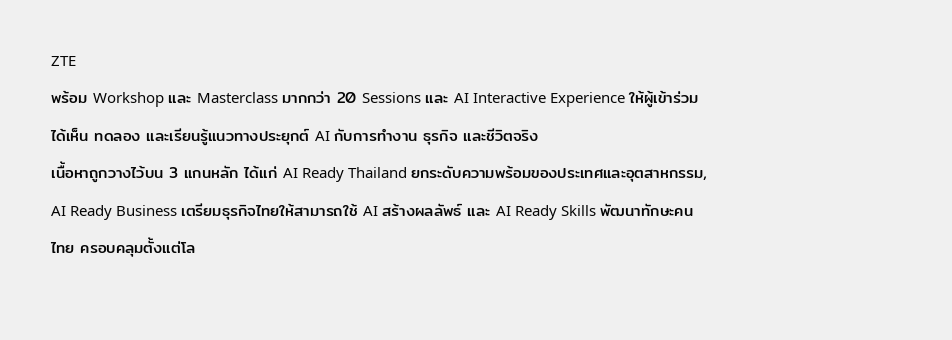ZTE
พร้อม Workshop และ Masterclass มากกว่า 20 Sessions และ AI Interactive Experience ให้ผู้เข้าร่วมได้เห็น ทดลอง และเรียนรู้แนวทางประยุกต์ AI กับการทำงาน ธุรกิจ และชีวิตจริง
เนื้อหาถูกวางไว้บน 3 แกนหลัก ได้แก่ AI Ready Thailand ยกระดับความพร้อมของประเทศและอุตสาหกรรม, AI Ready Business เตรียมธุรกิจไทยให้สามารถใช้ AI สร้างผลลัพธ์ และ AI Ready Skills พัฒนาทักษะคนไทย ครอบคลุมตั้งแต่โล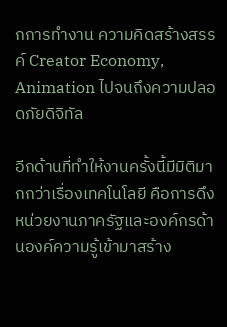กการทำงาน ความคิดสร้างสรรค์ Creator Economy, Animation ไปจนถึงความปลอดภัยดิจิทัล

อีกด้านที่ทำให้งานครั้งนี้มีมิติมากกว่าเรื่องเทคโนโลยี คือการดึงหน่วยงานภาครัฐและองค์กรด้านองค์ความรู้เข้ามาสร้าง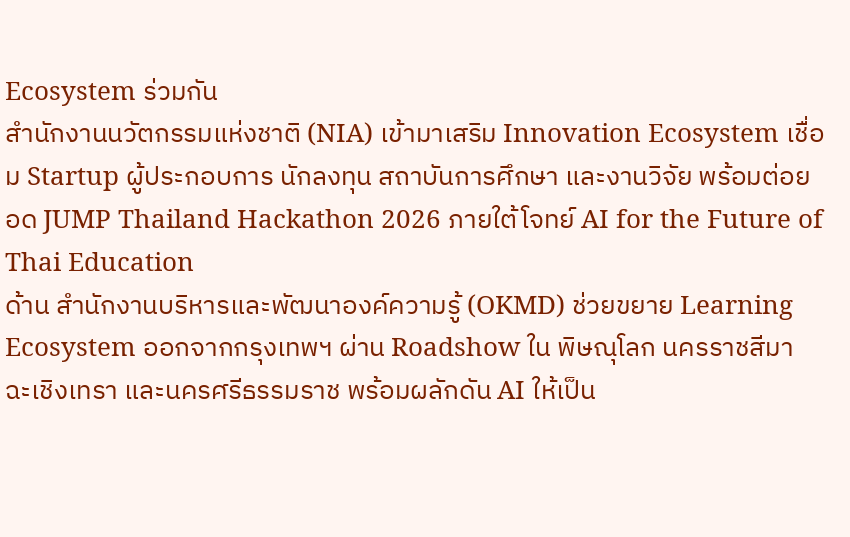Ecosystem ร่วมกัน
สำนักงานนวัตกรรมแห่งชาติ (NIA) เข้ามาเสริม Innovation Ecosystem เชื่อม Startup ผู้ประกอบการ นักลงทุน สถาบันการศึกษา และงานวิจัย พร้อมต่อยอด JUMP Thailand Hackathon 2026 ภายใต้โจทย์ AI for the Future of Thai Education
ด้าน สำนักงานบริหารและพัฒนาองค์ความรู้ (OKMD) ช่วยขยาย Learning Ecosystem ออกจากกรุงเทพฯ ผ่าน Roadshow ใน พิษณุโลก นครราชสีมา ฉะเชิงเทรา และนครศรีธรรมราช พร้อมผลักดัน AI ให้เป็น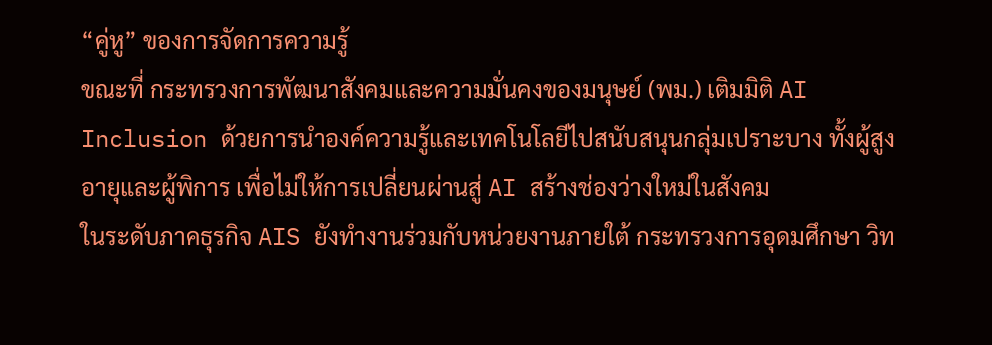“คู่หู” ของการจัดการความรู้
ขณะที่ กระทรวงการพัฒนาสังคมและความมั่นคงของมนุษย์ (พม.) เติมมิติ AI Inclusion ด้วยการนำองค์ความรู้และเทคโนโลยีไปสนับสนุนกลุ่มเปราะบาง ทั้งผู้สูงอายุและผู้พิการ เพื่อไม่ให้การเปลี่ยนผ่านสู่ AI สร้างช่องว่างใหม่ในสังคม
ในระดับภาคธุรกิจ AIS ยังทำงานร่วมกับหน่วยงานภายใต้ กระทรวงการอุดมศึกษา วิท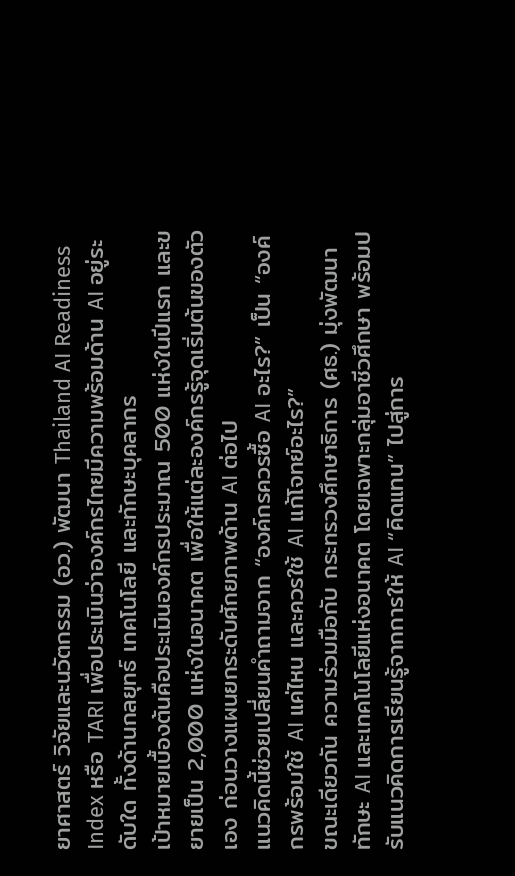ยาศาสตร์ วิจัยและนวัตกรรม (อว.) พัฒนา Thailand AI Readiness Index หรือ TARI เพื่อประเมินว่าองค์กรไทยมีความพร้อมด้าน AI อยู่ระดับใด ทั้งด้านกลยุทธ์ เทคโนโลยี และทักษะบุคลากร
เป้าหมายเบื้องต้นคือประเมินองค์กรประมาณ 500 แห่งในปีแรก และขยายเป็น 2,000 แห่งในอนาคต เพื่อให้แต่ละองค์กรรู้จุดเริ่มต้นของตัวเอง ก่อนวางแผนยกระดับศักยภาพด้าน AI ต่อไป
แนวคิดนี้ช่วยเปลี่ยนคำถามจาก “องค์กรควรซื้อ AI อะไร?” เป็น “องค์กรพร้อมใช้ AI แค่ไหน และควรใช้ AI แก้โจทย์อะไร?”
ขณะเดียวกัน ความร่วมมือกับ กระทรวงศึกษาธิการ (ศธ.) มุ่งพัฒนาทักษะ AI และเทคโนโลยีแห่งอนาคต โดยเฉพาะกลุ่มอาชีวศึกษา พร้อมปรับแนวคิดการเรียนรู้จากการให้ AI “คิดแทน” ไปสู่การ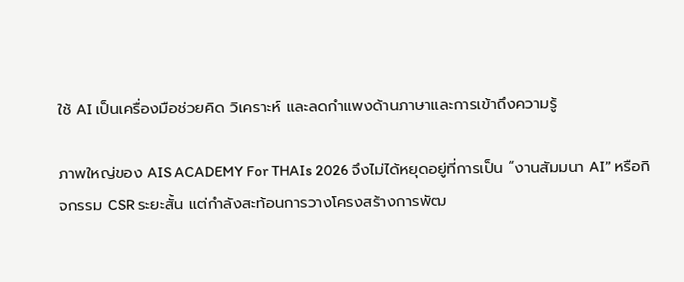ใช้ AI เป็นเครื่องมือช่วยคิด วิเคราะห์ และลดกำแพงด้านภาษาและการเข้าถึงความรู้

ภาพใหญ่ของ AIS ACADEMY For THAIs 2026 จึงไม่ได้หยุดอยู่ที่การเป็น “งานสัมมนา AI” หรือกิจกรรม CSR ระยะสั้น แต่กำลังสะท้อนการวางโครงสร้างการพัฒ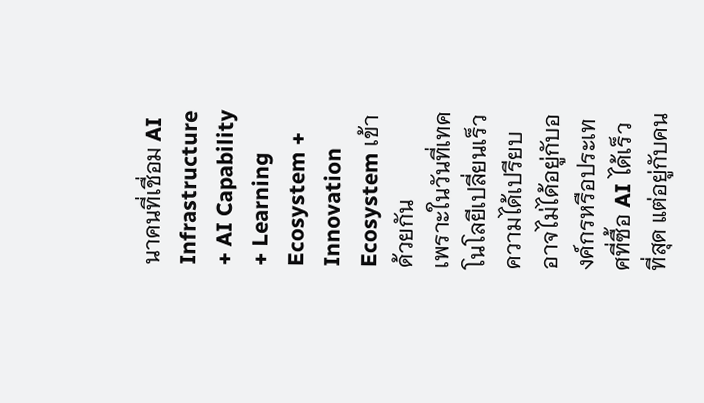นาคนที่เชื่อม AI Infrastructure + AI Capability + Learning Ecosystem + Innovation Ecosystem เข้าด้วยกัน
เพราะในวันที่เทคโนโลยีเปลี่ยนเร็ว ความได้เปรียบอาจไม่ได้อยู่กับองค์กรหรือประเทศที่ซื้อ AI ได้เร็วที่สุด แต่อยู่กับคน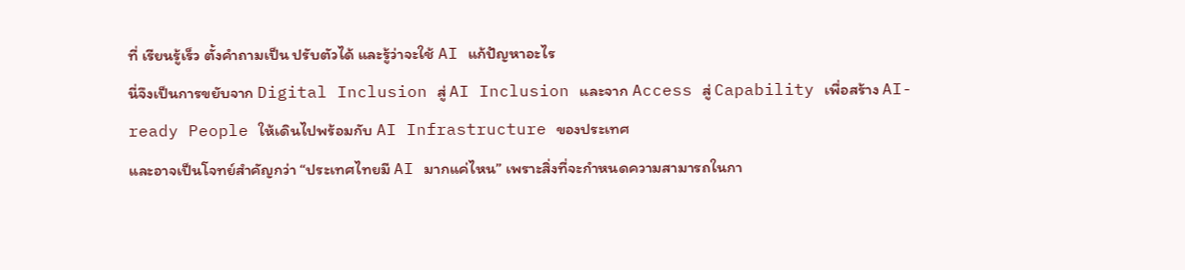ที่ เรียนรู้เร็ว ตั้งคำถามเป็น ปรับตัวได้ และรู้ว่าจะใช้ AI แก้ปัญหาอะไร
นี่จึงเป็นการขยับจาก Digital Inclusion สู่ AI Inclusion และจาก Access สู่ Capability เพื่อสร้าง AI-ready People ให้เดินไปพร้อมกับ AI Infrastructure ของประเทศ
และอาจเป็นโจทย์สำคัญกว่า “ประเทศไทยมี AI มากแค่ไหน” เพราะสิ่งที่จะกำหนดความสามารถในกา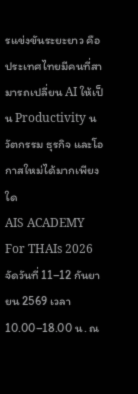รแข่งขันระยะยาว คือ ประเทศไทยมีคนที่สามารถเปลี่ยน AI ให้เป็น Productivity นวัตกรรม ธุรกิจ และโอกาสใหม่ได้มากเพียงใด
AIS ACADEMY For THAIs 2026 จัดวันที่ 11–12 กันยายน 2569 เวลา 10.00–18.00 น. ณ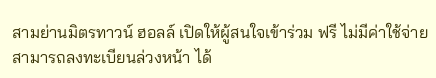สามย่านมิตรทาวน์ ฮอลล์ เปิดให้ผู้สนใจเข้าร่วม ฟรี ไม่มีค่าใช้จ่าย
สามารถลงทะเบียนล่วงหน้า ได้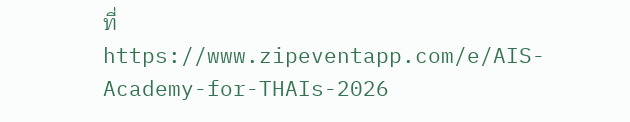ที่ https://www.zipeventapp.com/e/AIS-Academy-for-THAIs-2026